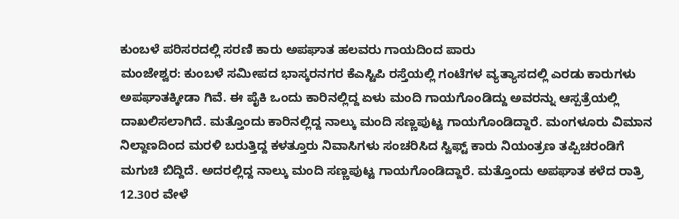ಕುಂಬಳೆ ಪರಿಸರದಲ್ಲಿ ಸರಣಿ ಕಾರು ಅಪಘಾತ ಹಲವರು ಗಾಯದಿಂದ ಪಾರು
ಮಂಜೇಶ್ವರ: ಕುಂಬಳೆ ಸಮೀಪದ ಭಾಸ್ಕರನಗರ ಕೆಎಸ್ಟಿಪಿ ರಸ್ತೆಯಲ್ಲಿ ಗಂಟೆಗಳ ವ್ಯತ್ಯಾಸದಲ್ಲಿ ಎರಡು ಕಾರುಗಳು ಅಪಘಾತಕ್ಕೀಡಾ ಗಿವೆ. ಈ ಪೈಕಿ ಒಂದು ಕಾರಿನಲ್ಲಿದ್ದ ಏಳು ಮಂದಿ ಗಾಯಗೊಂಡಿದ್ದು ಅವರನ್ನು ಆಸ್ಪತ್ರೆಯಲ್ಲಿ ದಾಖಲಿಸಲಾಗಿದೆ. ಮತ್ತೊಂದು ಕಾರಿನಲ್ಲಿದ್ದ ನಾಲ್ಕು ಮಂದಿ ಸಣ್ಣಪುಟ್ಟ ಗಾಯಗೊಂಡಿದ್ದಾರೆ. ಮಂಗಳೂರು ವಿಮಾನ ನಿಲ್ದಾಣದಿಂದ ಮರಳಿ ಬರುತ್ತಿದ್ದ ಕಳತ್ತೂರು ನಿವಾಸಿಗಳು ಸಂಚರಿಸಿದ ಸ್ವಿಫ್ಟ್ ಕಾರು ನಿಯಂತ್ರಣ ತಪ್ಪಿಚರಂಡಿಗೆ ಮಗುಚಿ ಬಿದ್ದಿದೆ. ಅದರಲ್ಲಿದ್ದ ನಾಲ್ಕು ಮಂದಿ ಸಣ್ಣಪುಟ್ಟ ಗಾಯಗೊಂಡಿದ್ದಾರೆ. ಮತ್ತೊಂದು ಅಪಘಾತ ಕಳೆದ ರಾತ್ರಿ 12.30ರ ವೇಳೆ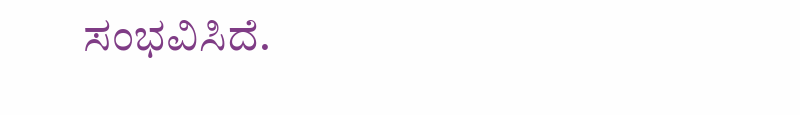ಸಂಭವಿಸಿದೆ.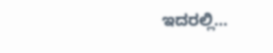ಇದರಲ್ಲಿ…